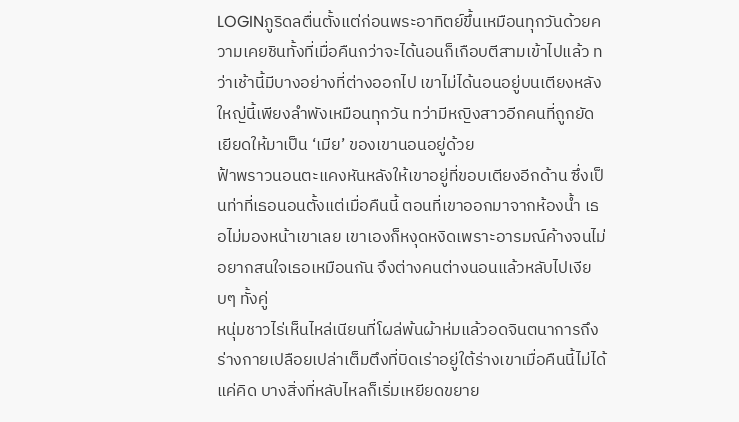LOGINภูริดลตื่นตั้งแต่ก่อนพระอาทิตย์ขึ้นเหมือนทุกวันด้วยความเคยชินทั้งที่เมื่อคืนกว่าจะได้นอนก็เกือบตีสามเข้าไปแล้ว ทว่าเช้านี้มีบางอย่างที่ต่างออกไป เขาไม่ได้นอนอยู่บนเตียงหลังใหญ่นี้เพียงลำพังเหมือนทุกวัน ทว่ามีหญิงสาวอีกคนที่ถูกยัดเยียดให้มาเป็น ‘เมีย’ ของเขานอนอยู่ด้วย
ฟ้าพราวนอนตะแคงหันหลังให้เขาอยู่ที่ขอบเตียงอีกด้าน ซึ่งเป็นท่าที่เธอนอนตั้งแต่เมื่อคืนนี้ ตอนที่เขาออกมาจากห้องน้ำ เธอไม่มองหน้าเขาเลย เขาเองก็หงุดหงิดเพราะอารมณ์ค้างจนไม่อยากสนใจเธอเหมือนกัน จึงต่างคนต่างนอนแล้วหลับไปเงียบๆ ทั้งคู่
หนุ่มชาวไร่เห็นไหล่เนียนที่โผล่พ้นผ้าห่มแล้วอดจินตนาการถึงร่างกายเปลือยเปล่าเต็มตึงที่บิดเร่าอยู่ใต้ร่างเขาเมื่อคืนนี้ไม่ได้ แค่คิด บางสิ่งที่หลับไหลก็เริ่มเหยียดขยาย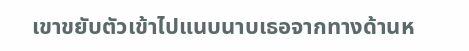เขาขยับตัวเข้าไปแนบนาบเธอจากทางด้านห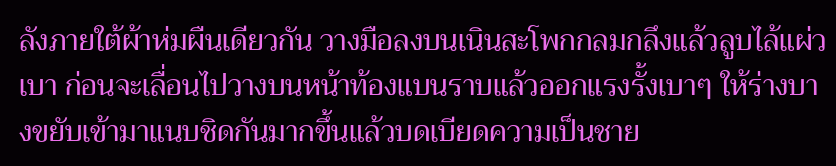ลังภายใต้ผ้าห่มผืนเดียวกัน วางมือลงบนเนินสะโพกกลมกลึงแล้วลูบไล้แผ่วเบา ก่อนจะเลื่อนไปวางบนหน้าท้องแบนราบแล้วออกแรงรั้งเบาๆ ให้ร่างบางขยับเข้ามาแนบชิดกันมากขึ้นแล้วบดเบียดความเป็นชาย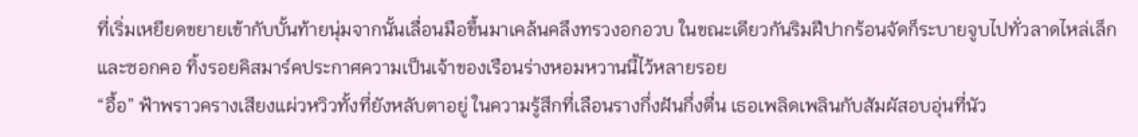ที่เริ่มเหยียดขยายเข้ากับบั้นท้ายนุ่มจากนั้นเลื่อนมือขึ้นมาเคล้นคลึงทรวงอกอวบ ในขณะเดียวกันริมฝีปากร้อนจัดก็ระบายจูบไปทั่วลาดไหล่เล็กและซอกคอ ทิ้งรอยคิสมาร์คประกาศความเป็นเจ้าของเรือนร่างหอมหวานนี้ไว้หลายรอย
“อื้อ” ฟ้าพราวครางเสียงแผ่วหวิวทั้งที่ยังหลับตาอยู่ ในความรู้สึกที่เลือนรางกึ่งฝันกึ่งตื่น เธอเพลิดเพลินกับสัมผัสอบอุ่นที่นัว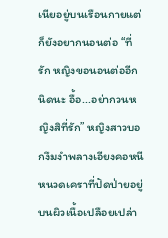เนียอยู่บนเรือนกายแต่ก็ยังอยากนอนต่อ “ที่รัก หญิงขอนอนต่ออีกนิดนะ อื้อ...อย่ากวนหญิงสิที่รัก” หญิงสาวบอกงึมงำพลางเอียงคอหนีหนวดเคราที่ปัดป่ายอยู่บนผิวเนื้อเปลือยเปล่า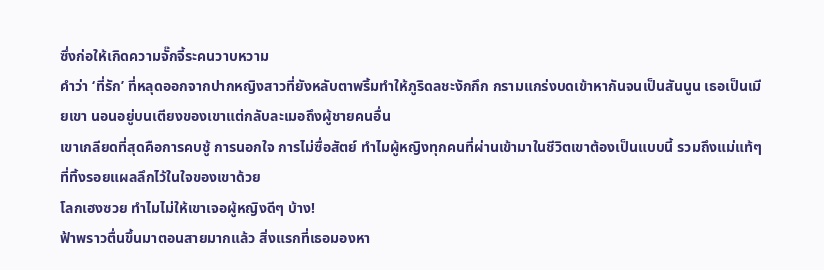ซึ่งก่อให้เกิดความจั๊กจี้ระคนวาบหวาม
คำว่า ‘ที่รัก’ ที่หลุดออกจากปากหญิงสาวที่ยังหลับตาพริ้มทำให้ภูริดลชะงักกึก กรามแกร่งบดเข้าหากันจนเป็นสันนูน เธอเป็นเมียเขา นอนอยู่บนเตียงของเขาแต่กลับละเมอถึงผู้ชายคนอื่น
เขาเกลียดที่สุดคือการคบชู้ การนอกใจ การไม่ซื่อสัตย์ ทำไมผู้หญิงทุกคนที่ผ่านเข้ามาในชีวิตเขาต้องเป็นแบบนี้ รวมถึงแม่แท้ๆ ที่ทิ้งรอยแผลลึกไว้ในใจของเขาด้วย
โลกเฮงซวย ทำไมไม่ให้เขาเจอผู้หญิงดีๆ บ้าง!
ฟ้าพราวตื่นขึ้นมาตอนสายมากแล้ว สิ่งแรกที่เธอมองหา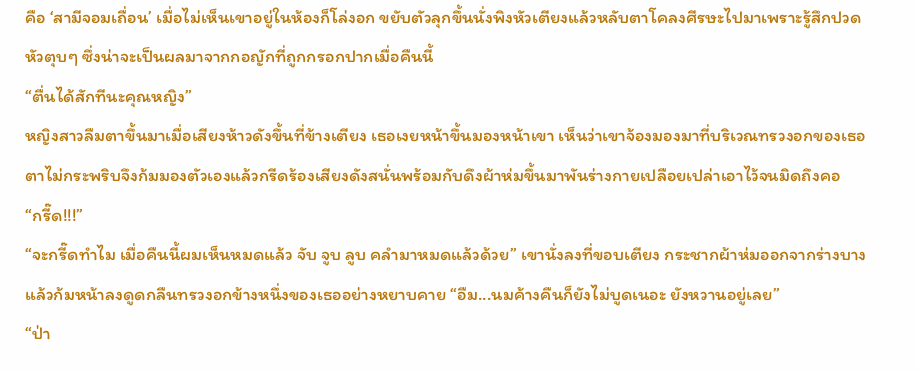คือ ‘สามีจอมเถื่อน’ เมื่อไม่เห็นเขาอยู่ในห้องก็โล่งอก ขยับตัวลุกขึ้นนั่งพิงหัวเตียงแล้วหลับตาโคลงศีรษะไปมาเพราะรู้สึกปวดหัวตุบๆ ซึ่งน่าจะเป็นผลมาจากกอญักที่ถูกกรอกปากเมื่อคืนนี้
“ตื่นได้สักทีนะคุณหญิง”
หญิงสาวลืมตาขึ้นมาเมื่อเสียงห้าวดังขึ้นที่ข้างเตียง เธอเงยหน้าขึ้นมองหน้าเขา เห็นว่าเขาจ้องมองมาที่บริเวณทรวงอกของเธอตาไม่กระพริบจึงก้มมองตัวเองแล้วกรีดร้องเสียงดังสนั่นพร้อมกับดึงผ้าห่มขึ้นมาพันร่างกายเปลือยเปล่าเอาไว้จนมิดถึงคอ
“กรี๊ด!!!”
“จะกรี๊ดทำไม เมื่อคืนนี้ผมเห็นหมดแล้ว จับ จูบ ลูบ คลำมาหมดแล้วด้วย” เขานั่งลงที่ขอบเตียง กระชากผ้าห่มออกจากร่างบาง แล้วก้มหน้าลงดูดกลืนทรวงอกข้างหนึ่งของเธออย่างหยาบคาย “อืม...นมค้างคืนก็ยังไม่บูดเนอะ ยังหวานอยู่เลย”
“ป่า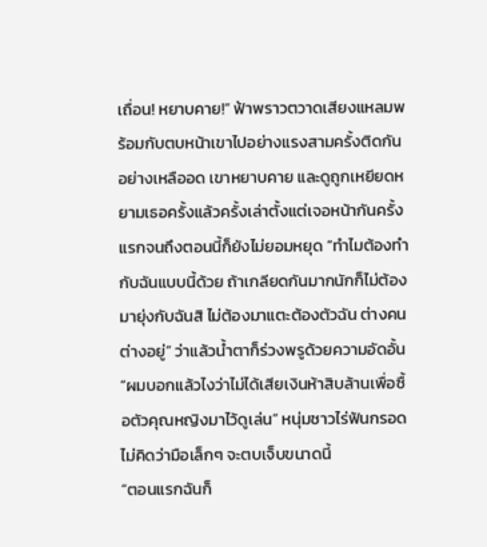เถื่อน! หยาบคาย!” ฟ้าพราวตวาดเสียงแหลมพร้อมกับตบหน้าเขาไปอย่างแรงสามครั้งติดกันอย่างเหลืออด เขาหยาบคาย และดูถูกเหยียดหยามเธอครั้งแล้วครั้งเล่าตั้งแต่เจอหน้ากันครั้งแรกจนถึงตอนนี้ก็ยังไม่ยอมหยุด “ทำไมต้องทำกับฉันแบบนี้ด้วย ถ้าเกลียดกันมากนักก็ไม่ต้องมายุ่งกับฉันสิ ไม่ต้องมาแตะต้องตัวฉัน ต่างคนต่างอยู่” ว่าแล้วน้ำตาก็ร่วงพรูด้วยความอัดอั้น
“ผมบอกแล้วไงว่าไม่ได้เสียเงินห้าสิบล้านเพื่อซื้อตัวคุณหญิงมาไว้ดูเล่น” หนุ่มชาวไร่ฟันกรอด ไม่คิดว่ามือเล็กๆ จะตบเจ็บขนาดนี้
“ตอนแรกฉันก็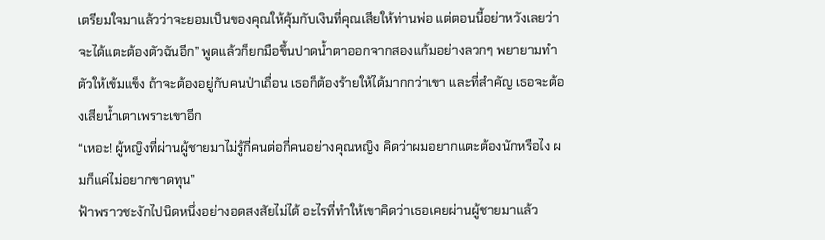เตรียมใจมาแล้วว่าจะยอมเป็นของคุณให้คุ้มกับเงินที่คุณเสียให้ท่านพ่อ แต่ตอนนี้อย่าหวังเลยว่าจะได้แตะต้องตัวฉันอีก” พูดแล้วก็ยกมือขึ้นปาดน้ำตาออกจากสองแก้มอย่างลวกๆ พยายามทำตัวให้เข้มแข็ง ถ้าจะต้องอยู่กับคนป่าเถื่อน เธอก็ต้องร้ายให้ได้มากกว่าเขา และที่สำคัญ เธอจะต้องเสียน้ำเตาเพราะเขาอีก
“เหอะ! ผู้หญิงที่ผ่านผู้ชายมาไม่รู้กี่คนต่อกี่คนอย่างคุณหญิง คิดว่าผมอยากแตะต้องนักหรือไง ผมก็แค่ไม่อยากขาดทุน”
ฟ้าพราวชะงักไปนิดหนึ่งอย่างอดสงสัยไม่ได้ อะไรที่ทำให้เขาคิดว่าเธอเคยผ่านผู้ชายมาแล้ว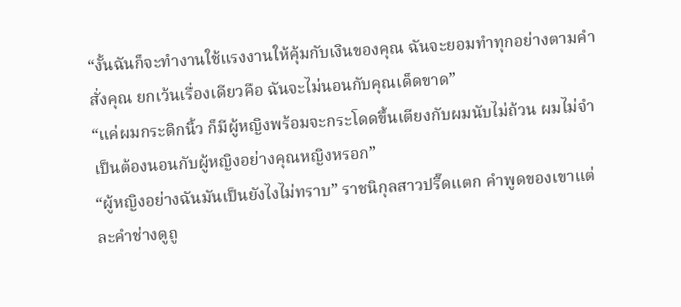“งั้นฉันก็จะทำงานใช้แรงงานให้คุ้มกับเงินของคุณ ฉันจะยอมทำทุกอย่างตามคำสั่งคุณ ยกเว้นเรื่องเดียวคือ ฉันจะไม่นอนกับคุณเด็ดขาด”
“แค่ผมกระดิกนิ้ว ก็มีผู้หญิงพร้อมจะกระโดดขึ้นเตียงกับผมนับไม่ถ้วน ผมไม่จำเป็นต้องนอนกับผู้หญิงอย่างคุณหญิงหรอก”
“ผู้หญิงอย่างฉันมันเป็นยังไงไม่ทราบ” ราชนิกุลสาวปรี๊ดแตก คำพูดของเขาแต่ละคำช่างดูถู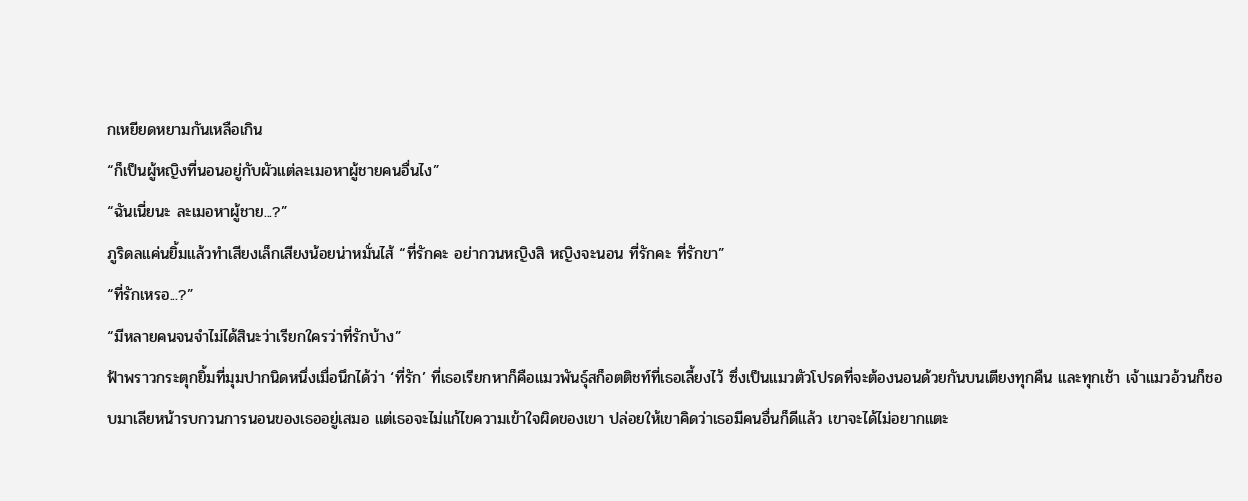กเหยียดหยามกันเหลือเกิน
“ก็เป็นผู้หญิงที่นอนอยู่กับผัวแต่ละเมอหาผู้ชายคนอื่นไง”
“ฉันเนี่ยนะ ละเมอหาผู้ชาย...?”
ภูริดลแค่นยิ้มแล้วทำเสียงเล็กเสียงน้อยน่าหมั่นไส้ “ที่รักคะ อย่ากวนหญิงสิ หญิงจะนอน ที่รักคะ ที่รักขา”
“ที่รักเหรอ...?”
“มีหลายคนจนจำไม่ได้สินะว่าเรียกใครว่าที่รักบ้าง”
ฟ้าพราวกระตุกยิ้มที่มุมปากนิดหนึ่งเมื่อนึกได้ว่า ‘ที่รัก’ ที่เธอเรียกหาก็คือแมวพันธุ์สก็อตติชท์ที่เธอเลี้ยงไว้ ซึ่งเป็นแมวตัวโปรดที่จะต้องนอนด้วยกันบนเตียงทุกคืน และทุกเช้า เจ้าแมวอ้วนก็ชอบมาเลียหน้ารบกวนการนอนของเธออยู่เสมอ แต่เธอจะไม่แก้ไขความเข้าใจผิดของเขา ปล่อยให้เขาคิดว่าเธอมีคนอื่นก็ดีแล้ว เขาจะได้ไม่อยากแตะ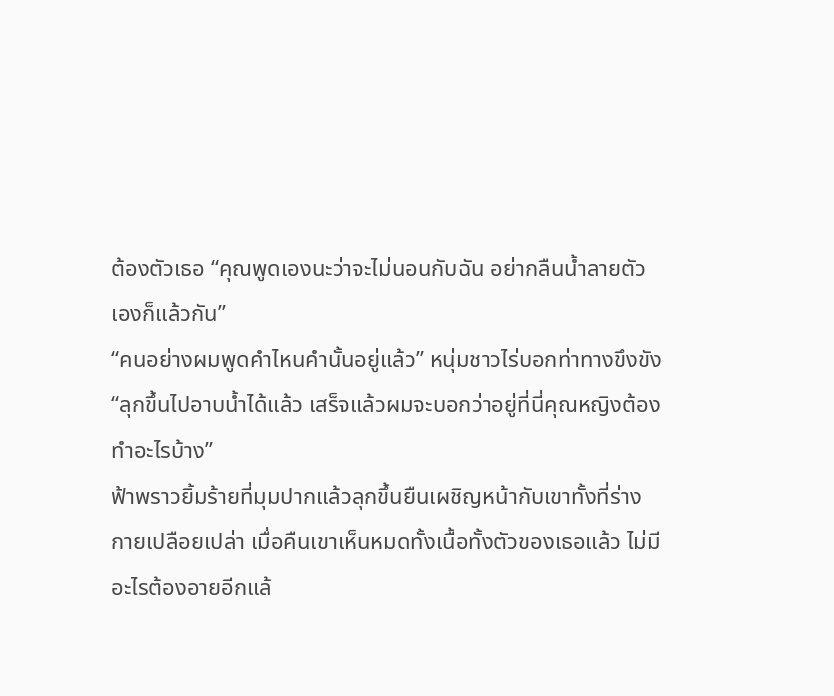ต้องตัวเธอ “คุณพูดเองนะว่าจะไม่นอนกับฉัน อย่ากลืนน้ำลายตัวเองก็แล้วกัน”
“คนอย่างผมพูดคำไหนคำนั้นอยู่แล้ว” หนุ่มชาวไร่บอกท่าทางขึงขัง “ลุกขึ้นไปอาบน้ำได้แล้ว เสร็จแล้วผมจะบอกว่าอยู่ที่นี่คุณหญิงต้องทำอะไรบ้าง”
ฟ้าพราวยิ้มร้ายที่มุมปากแล้วลุกขึ้นยืนเผชิญหน้ากับเขาทั้งที่ร่างกายเปลือยเปล่า เมื่อคืนเขาเห็นหมดทั้งเนื้อทั้งตัวของเธอแล้ว ไม่มีอะไรต้องอายอีกแล้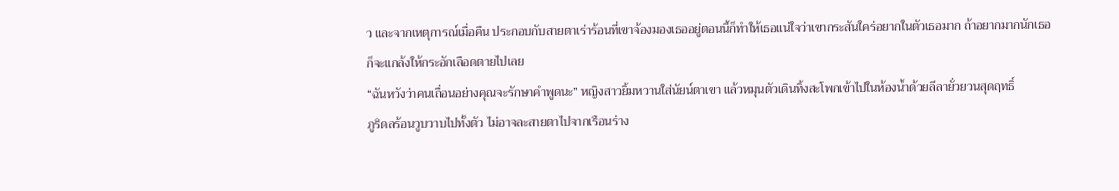ว และจากเหตุการณ์เมื่อคืน ประกอบกับสายตาเร่าร้อนที่เขาจ้องมองเธออยู่ตอนนี้ก็ทำให้เธอแน่ใจว่าเขากระสันใคร่อยากในตัวเธอมาก ถ้าอยากมากนักเธอก็จะแกล้งให้กระอักเลือดตายไปเลย
“ฉันหวังว่าคนเถื่อนอย่างคุณจะรักษาคำพูดนะ” หญิงสาวยิ้มหวานใส่นัยน์ตาเขา แล้วหมุนตัวเดินทิ้งสะโพกเข้าไปในห้องน้ำด้วยลีลายั่วยวนสุดฤทธิ์
ภูริดลร้อนวูบวาบไปทั้งตัว ไม่อาจละสายตาไปจากเรือนร่าง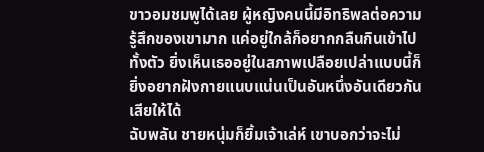ขาวอมชมพูได้เลย ผู้หญิงคนนี้มีอิทธิพลต่อความรู้สึกของเขามาก แค่อยู่ใกล้ก็อยากกลืนกินเข้าไปทั้งตัว ยิ่งเห็นเธออยู่ในสภาพเปลือยเปล่าแบบนี้ก็ยิ่งอยากฝังกายแนบแน่นเป็นอันหนึ่งอันเดียวกันเสียให้ได้
ฉับพลัน ชายหนุ่มก็ยิ้มเจ้าเล่ห์ เขาบอกว่าจะไม่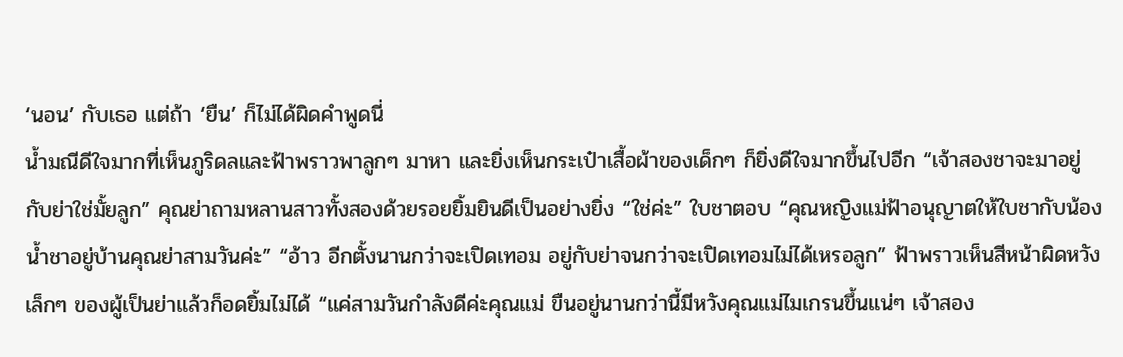‘นอน’ กับเธอ แต่ถ้า ‘ยืน’ ก็ไม่ได้ผิดคำพูดนี่
น้ำมณีดีใจมากที่เห็นภูริดลและฟ้าพราวพาลูกๆ มาหา และยิ่งเห็นกระเป๋าเสื้อผ้าของเด็กๆ ก็ยิ่งดีใจมากขึ้นไปอีก “เจ้าสองชาจะมาอยู่กับย่าใช่มั้ยลูก” คุณย่าถามหลานสาวทั้งสองด้วยรอยยิ้มยินดีเป็นอย่างยิ่ง “ใช่ค่ะ” ใบชาตอบ “คุณหญิงแม่ฟ้าอนุญาตให้ใบชากับน้องน้ำชาอยู่บ้านคุณย่าสามวันค่ะ” “อ้าว อีกตั้งนานกว่าจะเปิดเทอม อยู่กับย่าจนกว่าจะเปิดเทอมไม่ได้เหรอลูก” ฟ้าพราวเห็นสีหน้าผิดหวังเล็กๆ ของผู้เป็นย่าแล้วก็อดยิ้มไม่ได้ “แค่สามวันกำลังดีค่ะคุณแม่ ขืนอยู่นานกว่านี้มีหวังคุณแม่ไมเกรนขึ้นแน่ๆ เจ้าสอง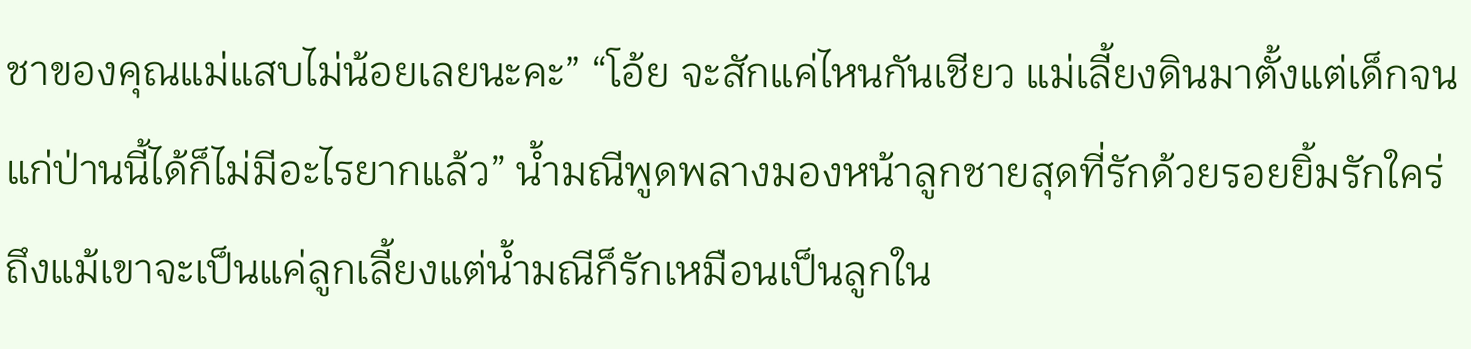ชาของคุณแม่แสบไม่น้อยเลยนะคะ” “โอ้ย จะสักแค่ไหนกันเชียว แม่เลี้ยงดินมาตั้งแต่เด็กจนแก่ป่านนี้ได้ก็ไม่มีอะไรยากแล้ว” น้ำมณีพูดพลางมองหน้าลูกชายสุดที่รักด้วยรอยยิ้มรักใคร่ ถึงแม้เขาจะเป็นแค่ลูกเลี้ยงแต่น้ำมณีก็รักเหมือนเป็นลูกใน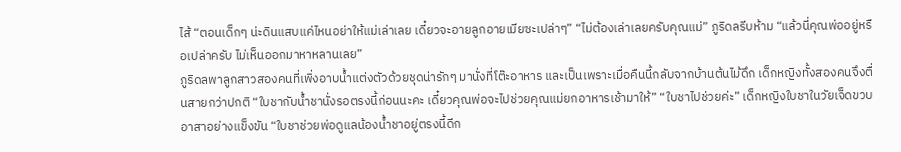ไส้ “ตอนเด็กๆ น่ะดินแสบแค่ไหนอย่าให้แม่เล่าเลย เดี๋ยวจะอายลูกอายเมียซะเปล่าๆ” “ไม่ต้องเล่าเลยครับคุณแม่” ภูริดลรีบห้าม “แล้วนี่คุณพ่ออยู่หรือเปล่าครับ ไม่เห็นออกมาหาหลานเลย”
ภูริดลพาลูกสาวสองคนที่เพิ่งอาบน้ำแต่งตัวด้วยชุดน่ารักๆ มานั่งที่โต๊ะอาหาร และเป็นเพราะเมื่อคืนนี้กลับจากบ้านต้นไม้ดึก เด็กหญิงทั้งสองคนจึงตื่นสายกว่าปกติ “ใบชากับน้ำชานั่งรอตรงนี้ก่อนนะคะ เดี๋ยวคุณพ่อจะไปช่วยคุณแม่ยกอาหารเช้ามาให้” “ใบชาไปช่วยค่ะ” เด็กหญิงใบชาในวัยเจ็ดขวบอาสาอย่างแข็งขัน “ใบชาช่วยพ่อดูแลน้องน้ำชาอยู่ตรงนี้ดีก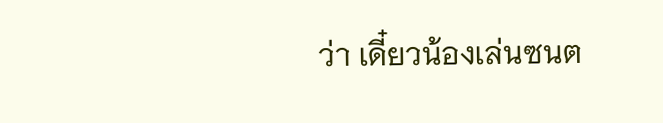ว่า เดี๋ยวน้องเล่นซนต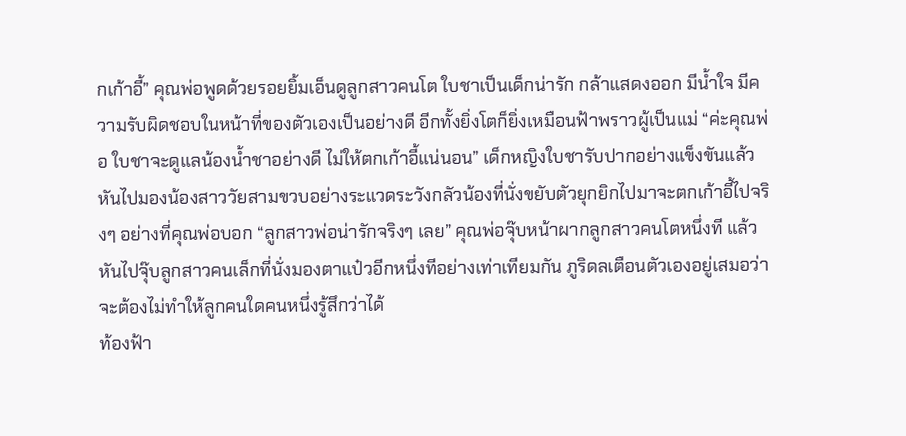กเก้าอี้” คุณพ่อพูดด้วยรอยยิ้มเอ็นดูลูกสาวคนโต ใบชาเป็นเด็กน่ารัก กล้าแสดงออก มีน้ำใจ มีความรับผิดชอบในหน้าที่ของตัวเองเป็นอย่างดี อีกทั้งยิ่งโตก็ยิ่งเหมือนฟ้าพราวผู้เป็นแม่ “ค่ะคุณพ่อ ใบชาจะดูแลน้องน้ำชาอย่างดี ไม่ให้ตกเก้าอี้แน่นอน” เด็กหญิงใบชารับปากอย่างแข็งขันแล้วหันไปมองน้องสาววัยสามขวบอย่างระแวดระวังกลัวน้องที่นั่งขยับตัวยุกยิกไปมาจะตกเก้าอี้ไปจริงๆ อย่างที่คุณพ่อบอก “ลูกสาวพ่อน่ารักจริงๆ เลย” คุณพ่อจุ๊บหน้าผากลูกสาวคนโตหนึ่งที แล้วหันไปจุ๊บลูกสาวคนเล็กที่นั่งมองตาแป๋วอีกหนึ่งทีอย่างเท่าเทียมกัน ภูริดลเตือนตัวเองอยู่เสมอว่าจะต้องไม่ทำให้ลูกคนใดคนหนึ่งรู้สึกว่าได้
ท้องฟ้า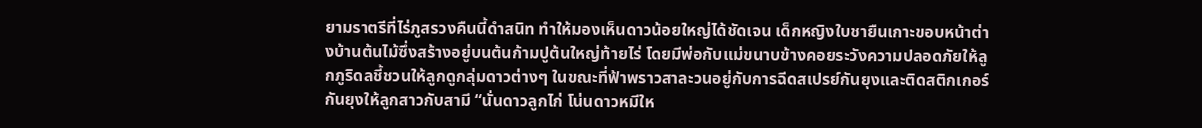ยามราตรีที่ไร่ภูสรวงคืนนี้ดำสนิท ทำให้มองเห็นดาวน้อยใหญ่ได้ชัดเจน เด็กหญิงใบชายืนเกาะขอบหน้าต่างบ้านต้นไม้ซึ่งสร้างอยู่บนต้นก้ามปูต้นใหญ่ท้ายไร่ โดยมีพ่อกับแม่ขนาบข้างคอยระวังความปลอดภัยให้ลูกภูริดลชี้ชวนให้ลูกดูกลุ่มดาวต่างๆ ในขณะที่ฟ้าพราวสาละวนอยู่กับการฉีดสเปรย์กันยุงและติดสติกเกอร์กันยุงให้ลูกสาวกับสามี “นั่นดาวลูกไก่ โน่นดาวหมีให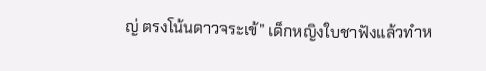ญ่ ตรงโน้นดาวจระเข้” เด็กหญิงใบชาฟังแล้วทำห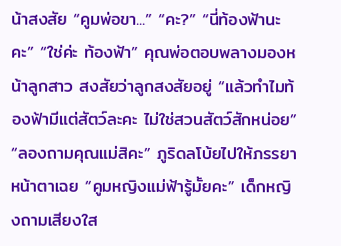น้าสงสัย “คูมพ่อขา...” “คะ?” “นี่ท้องฟ้านะคะ” “ใช่ค่ะ ท้องฟ้า” คุณพ่อตอบพลางมองหน้าลูกสาว สงสัยว่าลูกสงสัยอยู่ “แล้วทำไมท้องฟ้ามีแต่สัตว์ละคะ ไม่ใช่สวนสัตว์สักหน่อย” “ลองถามคุณแม่สิคะ” ภูริดลโบ้ยไปให้ภรรยาหน้าตาเฉย “คูมหญิงแม่ฟ้ารู้มั้ยคะ” เด็กหญิงถามเสียงใส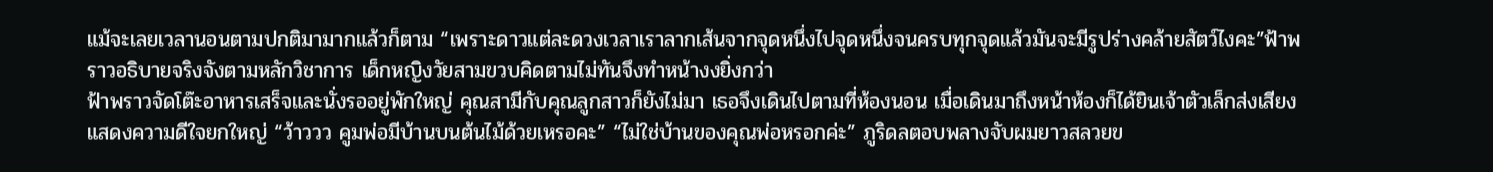แม้จะเลยเวลานอนตามปกติมามากแล้วก็ตาม “เพราะดาวแต่ละดวงเวลาเราลากเส้นจากจุดหนึ่งไปจุดหนึ่งจนครบทุกจุดแล้วมันจะมีรูปร่างคล้ายสัตว์ไงคะ”ฟ้าพราวอธิบายจริงจังตามหลักวิชาการ เด็กหญิงวัยสามขวบคิดตามไม่ทันจึงทำหน้างงยิ่งกว่า
ฟ้าพราวจัดโต๊ะอาหารเสร็จและนั่งรออยู่พักใหญ่ คุณสามีกับคุณลูกสาวก็ยังไม่มา เธอจึงเดินไปตามที่ห้องนอน เมื่อเดินมาถึงหน้าห้องก็ได้ยินเจ้าตัวเล็กส่งเสียงแสดงความดีใจยกใหญ่ “ว้าววว คูมพ่อมีบ้านบนต้นไม้ด้วยเหรอคะ” “ไม่ใช่บ้านของคุณพ่อหรอกค่ะ” ภูริดลตอบพลางจับผมยาวสลวยข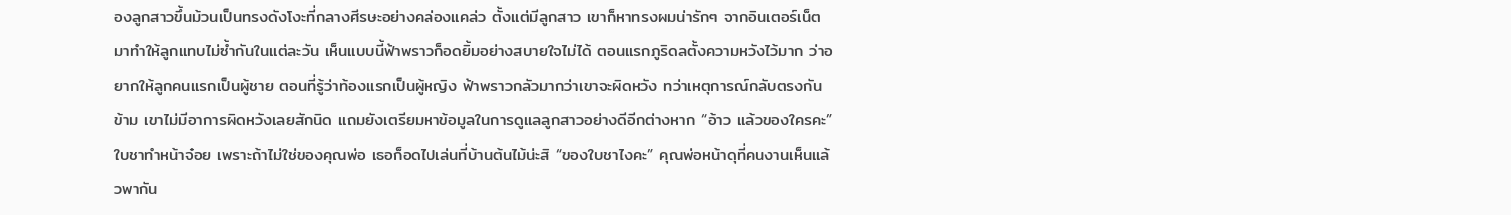องลูกสาวขึ้นม้วนเป็นทรงดังโงะที่กลางศีรษะอย่างคล่องแคล่ว ตั้งแต่มีลูกสาว เขาก็หาทรงผมน่ารักๆ จากอินเตอร์เน็ตมาทำให้ลูกแทบไม่ซ้ำกันในแต่ละวัน เห็นแบบนี้ฟ้าพราวก็อดยิ้มอย่างสบายใจไม่ได้ ตอนแรกภูริดลตั้งความหวังไว้มาก ว่าอยากให้ลูกคนแรกเป็นผู้ชาย ตอนที่รู้ว่าท้องแรกเป็นผู้หญิง ฟ้าพราวกลัวมากว่าเขาจะผิดหวัง ทว่าเหตุการณ์กลับตรงกันข้าม เขาไม่มีอาการผิดหวังเลยสักนิด แถมยังเตรียมหาข้อมูลในการดูแลลูกสาวอย่างดีอีกต่างหาก “อ้าว แล้วของใครคะ” ใบชาทำหน้าจ๋อย เพราะถ้าไม่ใช่ของคุณพ่อ เธอก็อดไปเล่นที่บ้านต้นไม้น่ะสิ “ของใบชาไงคะ” คุณพ่อหน้าดุที่คนงานเห็นแล้วพากัน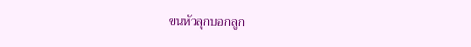ขนหัวลุกบอกลูก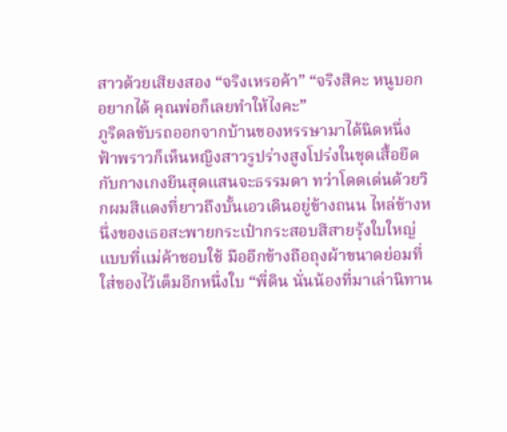สาวด้วยเสียงสอง “จริงเหรอค้า” “จริงสิคะ หนูบอกอยากได้ คุณพ่อก็เลยทำให้ไงคะ”
ภูริดลขับรถออกจากบ้านของหรรษามาได้นิดหนึ่ง ฟ้าพราวก็เห็นหญิงสาวรูปร่างสูงโปร่งในชุดเสื้อยืดกับกางเกงยีนสุดแสนจะธรรมดา ทว่าโดดเด่นด้วยวิกผมสีแดงที่ยาวถึงบั้นเอวเดินอยู่ข้างถนน ไหล่ข้างหนึ่งของเธอสะพายกระเป๋ากระสอบสีสายรุ้งใบใหญ่แบบที่แม่ค้าชอบใช้ มืออีกข้างถือถุงผ้าขนาดย่อมที่ใส่ของไว้เต็มอีกหนึ่งใบ “พี่ดิน นั่นน้องที่มาเล่านิทาน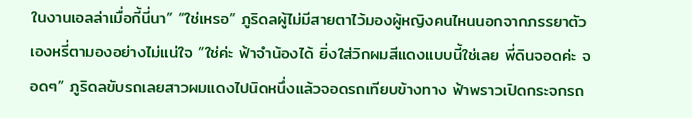ในงานเอลล่าเมื่อกี้นี่นา” “ใช่เหรอ” ภูริดลผู้ไม่มีสายตาไว้มองผู้หญิงคนไหนนอกจากภรรยาตัวเองหรี่ตามองอย่างไม่แน่ใจ “ใช่ค่ะ ฟ้าจำน้องได้ ยิ่งใส่วิกผมสีแดงแบบนี้ใช่เลย พี่ดินจอดค่ะ จอดๆ” ภูริดลขับรถเลยสาวผมแดงไปนิดหนึ่งแล้วจอดรถเทียบข้างทาง ฟ้าพราวเปิดกระจกรถ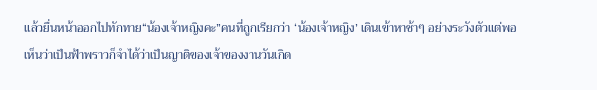แล้วยื่นหน้าออกไปทักทาย“น้องเจ้าหญิงคะ”คนที่ถูกเรียกว่า ‘น้องเจ้าหญิง’ เดินเข้าหาช้าๆ อย่างระวังตัวแต่พอเห็นว่าเป็นฟ้าพราวก็จำได้ว่าเป็นญาติของเจ้าของงานวันเกิด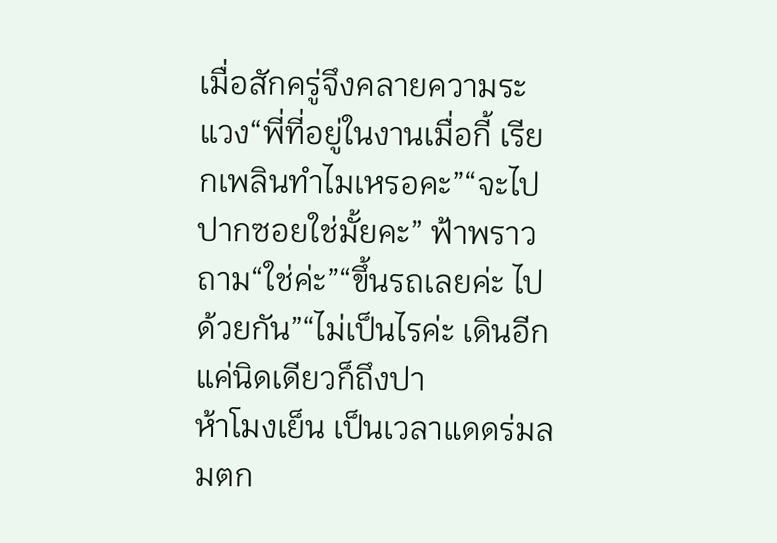เมื่อสักครู่จึงคลายความระแวง“พี่ที่อยู่ในงานเมื่อกี้ เรียกเพลินทำไมเหรอคะ”“จะไปปากซอยใช่มั้ยคะ” ฟ้าพราวถาม“ใช่ค่ะ”“ขึ้นรถเลยค่ะ ไปด้วยกัน”“ไม่เป็นไรค่ะ เดินอีกแค่นิดเดียวก็ถึงปา
ห้าโมงเย็น เป็นเวลาแดดร่มลมตก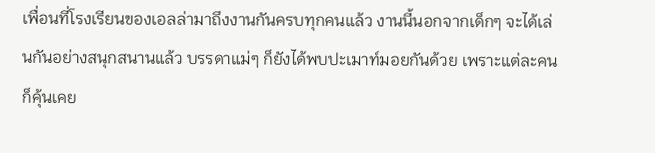เพื่อนที่โรงเรียนของเอลล่ามาถึงงานกันครบทุกคนแล้ว งานนี้นอกจากเด็กๆ จะได้เล่นกันอย่างสนุกสนานแล้ว บรรดาแม่ๆ ก็ยังได้พบปะเมาท์มอยกันด้วย เพราะแต่ละคนก็คุ้นเคย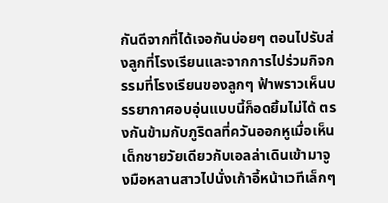กันดีจากที่ได้เจอกันบ่อยๆ ตอนไปรับส่งลูกที่โรงเรียนและจากการไปร่วมกิจกรรมที่โรงเรียนของลูกๆ ฟ้าพราวเห็นบรรยากาศอบอุ่นแบบนี้ก็อดยิ้มไม่ได้ ตรงกันข้ามกับภูริดลที่ควันออกหูเมื่อเห็นเด็กชายวัยเดียวกับเอลล่าเดินเข้ามาจูงมือหลานสาวไปนั่งเก้าอี้หน้าเวทีเล็กๆ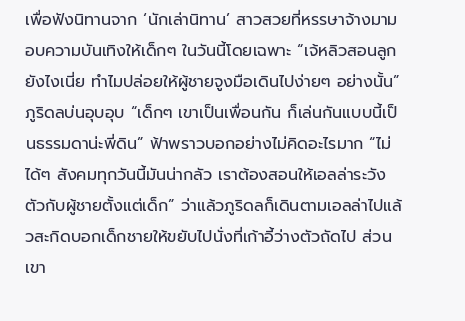เพื่อฟังนิทานจาก ‘นักเล่านิทาน’ สาวสวยที่หรรษาจ้างมามอบความบันเทิงให้เด็กๆ ในวันนี้โดยเฉพาะ “เจ้หลิวสอนลูกยังไงเนี่ย ทำไมปล่อยให้ผู้ชายจูงมือเดินไปง่ายๆ อย่างนั้น” ภูริดลบ่นอุบอุบ “เด็กๆ เขาเป็นเพื่อนกัน ก็เล่นกันแบบนี้เป็นธรรมดาน่ะพี่ดิน” ฟ้าพราวบอกอย่างไม่คิดอะไรมาก “ไม่ได้ๆ สังคมทุกวันนี้มันน่ากลัว เราต้องสอนให้เอลล่าระวังตัวกับผู้ชายตั้งแต่เด็ก” ว่าแล้วภูริดลก็เดินตามเอลล่าไปแล้วสะกิดบอกเด็กชายให้ขยับไปนั่งที่เก้าอี้ว่างตัวถัดไป ส่วนเขา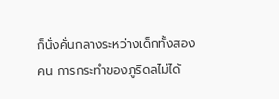ก็นั่งคั่นกลางระหว่างเด็กทั้งสองคน การกระทำของภูริดลไม่ได้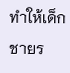ทำให้เด็กชายร